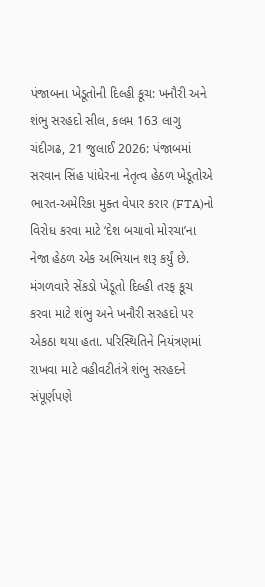પંજાબના ખેડૂતોની દિલ્હી કૂચ: ખનૌરી અને શંભુ સરહદો સીલ, કલમ 163 લાગુ
ચંદીગઢ, 21 જુલાઈ 2026: પંજાબમાં સરવાન સિંહ પાંધેરના નેતૃત્વ હેઠળ ખેડૂતોએ ભારત-અમેરિકા મુક્ત વેપાર કરાર (FTA)નો વિરોધ કરવા માટે ‘દેશ બચાવો મોરચા’ના નેજા હેઠળ એક અભિયાન શરૂ કર્યું છે. મંગળવારે સેંકડો ખેડૂતો દિલ્હી તરફ કૂચ કરવા માટે શંભુ અને ખનૌરી સરહદો પર એકઠા થયા હતા. પરિસ્થિતિને નિયંત્રણમાં રાખવા માટે વહીવટીતંત્રે શંભુ સરહદને સંપૂર્ણપણે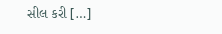સીલ કરી […]